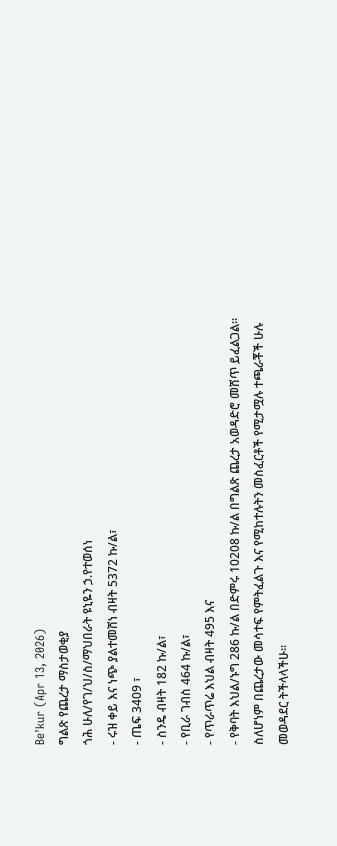Be'kur (Apr 13, 2026)
ግልጽ የጨረታ ማስታወቂያ
ጎሕ ሁለ/የገ/ህ/ስ/ማህበራት ዩኒዬን ኃ.የተወሰነ
- ሩዝ ቀይ እና ነጭ ያልተመሸነ ብዛት 5372 ኩ/ል፣
- ጤፍ 3409 ፣
- ስንዴ ብዛት 182 ኩ/ል፣
- የቢራ ገብስ 464 ኩ/ል፣
- የጥራጥሬ እህል ብዛት 495 እና
- የቅባት እህል/ኑግ 286 ኩ/ል በድምሩ 10208 ኩ/ል በግልጽ ጨረታ አወዳድሮ መሸጥ ይፈልጋል።
ስለሆነም በጨረታው መሳተፍ የምትፈልጉ እና የሚከተሉትን መስፈርቶች የሚታሟሉ ተጫራቾች ሁሉ መወዳደር ትችላላችሁ፡፡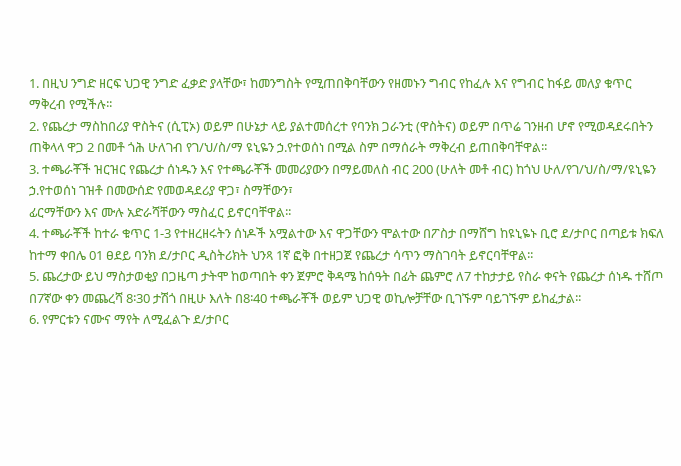1. በዚህ ንግድ ዘርፍ ህጋዊ ንግድ ፈቃድ ያላቸው፣ ከመንግስት የሚጠበቅባቸውን የዘመኑን ግብር የከፈሉ እና የግብር ከፋይ መለያ ቁጥር ማቅረብ የሚችሉ፡፡
2. የጨረታ ማስከበሪያ ዋስትና (ሲፒኦ) ወይም በሁኔታ ላይ ያልተመሰረተ የባንክ ጋራንቲ (ዋስትና) ወይም በጥሬ ገንዘብ ሆኖ የሚወዳደሩበትን ጠቅላላ ዋጋ 2 በመቶ ጎሕ ሁለገብ የገ/ህ/ስ/ማ ዩኒዬን ኃ.የተወሰነ በሚል ስም በማሰራት ማቅረብ ይጠበቅባቸዋል፡፡
3. ተጫራቾች ዝርዝር የጨረታ ሰነዱን እና የተጫራቾች መመሪያውን በማይመለስ ብር 200 (ሁለት መቶ ብር) ከጎህ ሁለ/የገ/ህ/ስ/ማ/ዩኒዬን ኃ.የተወሰነ ገዝቶ በመውሰድ የመወዳደሪያ ዋጋ፣ ስማቸውን፣
ፊርማቸውን እና ሙሉ አድራሻቸውን ማስፈር ይኖርባቸዋል፡፡
4. ተጫራቾች ከተራ ቁጥር 1-3 የተዘረዘሩትን ሰነዶች አሟልተው እና ዋጋቸውን ሞልተው በፖስታ በማሸግ ከዩኒዬኑ ቢሮ ደ/ታቦር በጣይቱ ክፍለ ከተማ ቀበሌ 01 ፀደይ ባንክ ደ/ታቦር ዲስትሪክት ህንጻ 1ኛ ፎቅ በተዘጋጀ የጨረታ ሳጥን ማስገባት ይኖርባቸዋል፡፡
5. ጨረታው ይህ ማስታወቂያ በጋዜጣ ታትሞ ከወጣበት ቀን ጀምሮ ቅዳሜ ከሰዓት በፊት ጨምሮ ለ7 ተከታታይ የስራ ቀናት የጨረታ ሰነዱ ተሸጦ በ7ኛው ቀን መጨረሻ 8፡30 ታሽጎ በዚሁ እለት በ8፡40 ተጫራቾች ወይም ህጋዊ ወኪሎቻቸው ቢገኙም ባይገኙም ይከፈታል፡፡
6. የምርቱን ናሙና ማየት ለሚፈልጉ ደ/ታቦር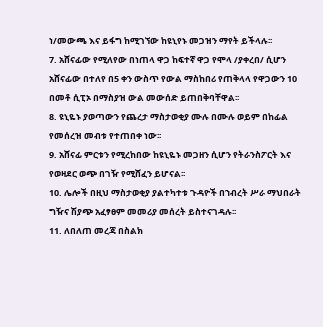ነ/መውጫ እና ይፋግ ከሚገኘው ከዩኒየኑ መጋዝን ማየት ይችላሉ፡፡
7. አሸናፊው የሚለየው በነጠላ ዋጋ ከፍተኛ ዋጋ የሞላ /ያቀረበ/ ሲሆን አሸናፊው በተለየ በ5 ቀን ውስጥ የውል ማስከበሪ የጠቅላላ የዋጋውን 10 በመቶ ሲፒኦ በማስያዝ ውል መውሰድ ይጠበቅባቸዋል፡፡
8. ዩኒዬኑ ያወጣውን የጨረታ ማስታወቂያ ሙሉ በሙሉ ወይም በከፊል የመሰረዝ መብቱ የተጠበቀ ነው፡፡
9. አሸናፊ ምርቱን የሚረከበው ከዩኒዬኑ መጋዘን ሲሆን የትራንስፖርት እና የወዛደር ወጭ በገዥ የሚሸፈን ይሆናል፡፡
10. ሌሎች በዚህ ማስታወቂያ ያልተካተቱ ጉዳዮች በኀብረት ሥራ ማህበራት ግዥና ሽያጭ አፈፃፀም መመሪያ መሰረት ይስተናገዳሉ፡፡
11. ለበለጠ መረጃ በስልክ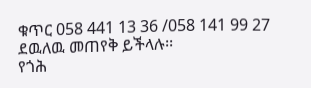ቁጥር 058 441 13 36 /058 141 99 27 ደዉለዉ መጠየቅ ይችላሉ፡፡
የጎሕ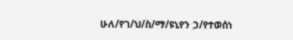ሁለ/የገ/ህ/ስ/ማ/ዩኒየን ኃ/የተወሰነ